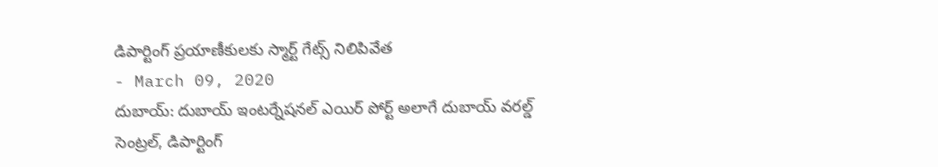డిపార్టింగ్ ప్రయాణీకులకు స్మార్ట్ గేట్స్ నిలిపివేత
- March 09, 2020
దుబాయ్: దుబాయ్ ఇంటర్నేషనల్ ఎయిర్ పోర్ట్ అలాగే దుబాయ్ వరల్డ్ సెంట్రల్, డిపార్టింగ్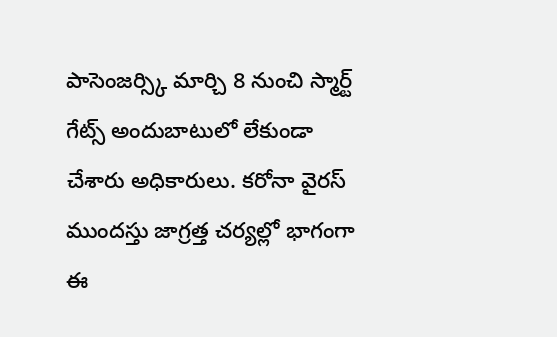పాసెంజర్స్కి మార్చి 8 నుంచి స్మార్ట్ గేట్స్ అందుబాటులో లేకుండా చేశారు అధికారులు. కరోనా వైరస్ ముందస్తు జాగ్రత్త చర్యల్లో భాగంగా ఈ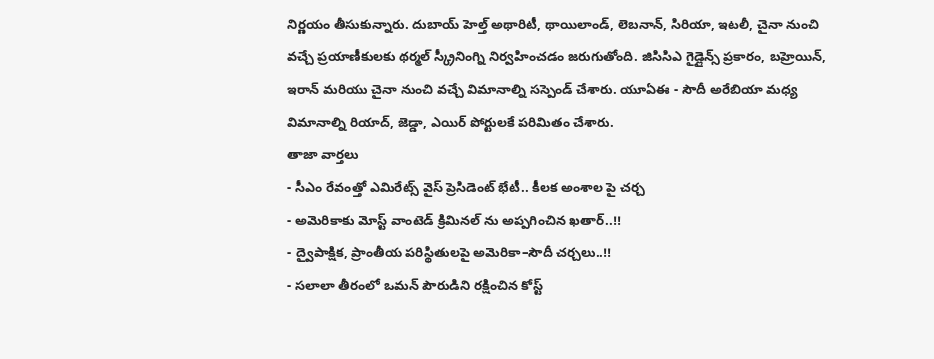నిర్ణయం తీసుకున్నారు. దుబాయ్ హెల్త్ అథారిటీ, థాయిలాండ్, లెబనాన్, సిరియా, ఇటలీ, చైనా నుంచి వచ్చే ప్రయాణీకులకు థర్మల్ స్క్రీనింగ్ని నిర్వహించడం జరుగుతోంది. జిసిసిఎ గైడ్లైన్స్ ప్రకారం, బహ్రెయిన్, ఇరాన్ మరియు చైనా నుంచి వచ్చే విమానాల్ని సస్పెండ్ చేశారు. యూఏఈ - సౌదీ అరేబియా మధ్య విమానాల్ని రియాద్, జెడ్డా, ఎయిర్ పోర్టులకే పరిమితం చేశారు.
తాజా వార్తలు
- సీఎం రేవంత్తో ఎమిరేట్స్ వైస్ ప్రెసిడెంట్ భేటీ.. కీలక అంశాల పై చర్చ
- అమెరికాకు మోస్ట్ వాంటెడ్ క్రిమినల్ ను అప్పగించిన ఖతార్..!!
- ద్వైపాక్షిక, ప్రాంతీయ పరిస్థితులపై అమెరికా–సౌదీ చర్చలు..!!
- సలాలా తీరంలో ఒమన్ పౌరుడిని రక్షించిన కోస్ట్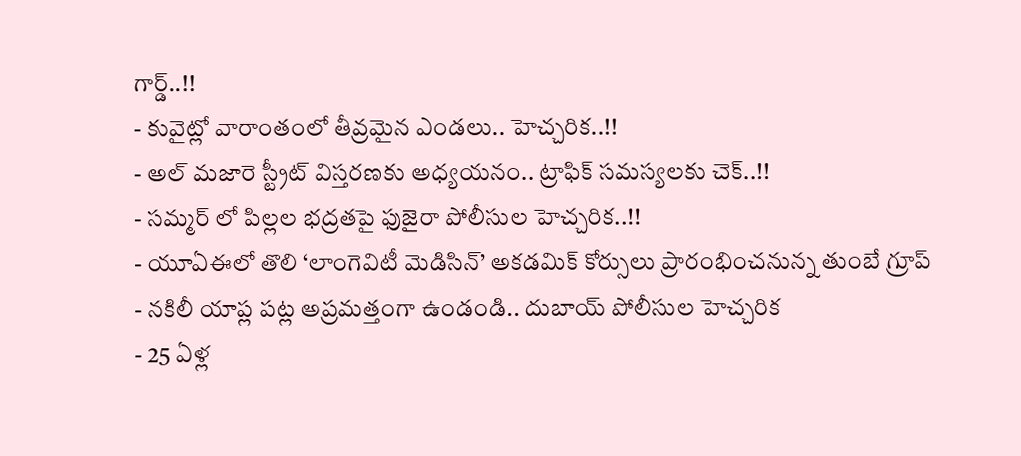గార్డ్..!!
- కువైట్లో వారాంతంలో తీవ్రమైన ఎండలు.. హెచ్చరిక..!!
- అల్ మజారె స్ట్రీట్ విస్తరణకు అధ్యయనం.. ట్రాఫిక్ సమస్యలకు చెక్..!!
- సమ్మర్ లో పిల్లల భద్రతపై ఫుజైరా పోలీసుల హెచ్చరిక..!!
- యూఏఈలో తొలి ‘లాంగెవిటీ మెడిసిన్’ అకడమిక్ కోర్సులు ప్రారంభించనున్న తుంబే గ్రూప్
- నకిలీ యాప్ల పట్ల అప్రమత్తంగా ఉండండి.. దుబాయ్ పోలీసుల హెచ్చరిక
- 25 ఏళ్ల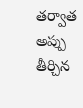తర్వాత అప్పు తీర్చిన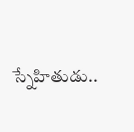స్నేహితుడు..